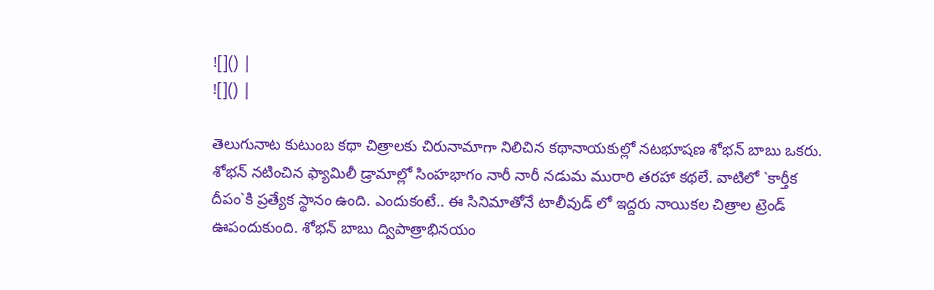![]() |
![]() |

తెలుగునాట కుటుంబ కథా చిత్రాలకు చిరునామాగా నిలిచిన కథానాయకుల్లో నటభూషణ శోభన్ బాబు ఒకరు. శోభన్ నటించిన ఫ్యామిలీ డ్రామాల్లో సింహభాగం నారీ నారీ నడుమ మురారి తరహా కథలే. వాటిలో `కార్తీక దీపం`కి ప్రత్యేక స్థానం ఉంది. ఎందుకంటే.. ఈ సినిమాతోనే టాలీవుడ్ లో ఇద్దరు నాయికల చిత్రాల ట్రెండ్ ఊపందుకుంది. శోభన్ బాబు ద్విపాత్రాభినయం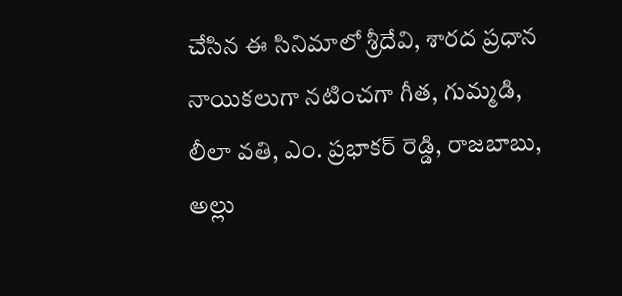చేసిన ఈ సినిమాలో శ్రీదేవి, శారద ప్రధాన నాయికలుగా నటించగా గీత, గుమ్మడి, లీలా వతి, ఎం. ప్రభాకర్ రెడ్డి, రాజబాబు, అల్లు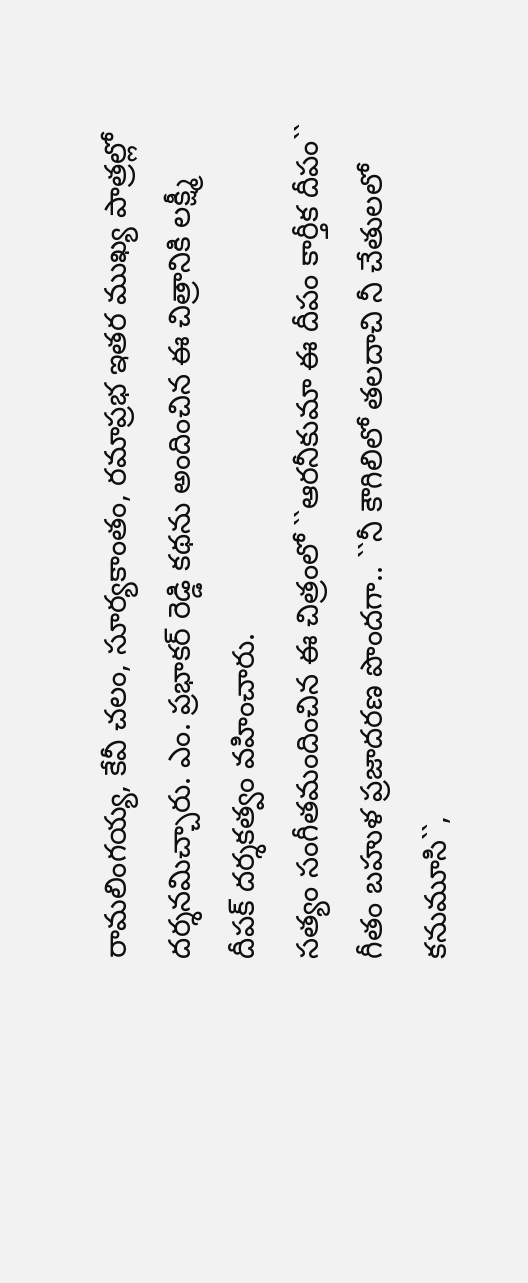రామలింగయ్య, కేవీ చలం, సూర్యకాంతం, రమాప్రభ ఇతర ముఖ్య పాత్రల్లో దర్శనమిచ్చారు. ఎం. ప్రభాకర్ రెడ్డి కథను అందించిన ఈ చిత్రానికి లక్ష్మీ దీపక్ దర్శకత్వం వహించారు.
సత్యం సంగీతమందించిన ఈ చిత్రంలో ``ఆరనీకుమా ఈ దీపం కార్తీక దీపం`` గీతం బహుళ ప్రజాదరణ పొందగా.. ``నీ కౌగిలిలో తలదాచి నీ చేతులలో కనుమూసి``,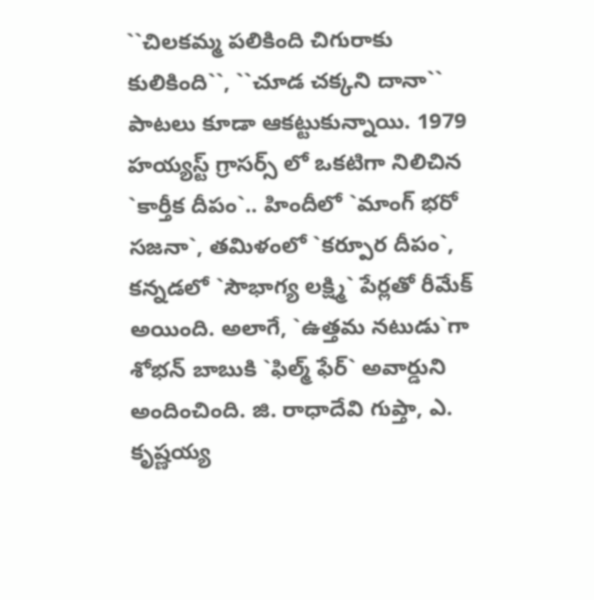``చిలకమ్మ పలికింది చిగురాకు కులికింది``, ``చూడ చక్కని దానా`` పాటలు కూడా ఆకట్టుకున్నాయి. 1979 హయ్యస్ట్ గ్రాసర్స్ లో ఒకటిగా నిలిచిన `కార్తీక దీపం`.. హిందీలో `మాంగ్ భరో సజనా`, తమిళంలో `కర్పూర దీపం`, కన్నడలో `సౌభాగ్య లక్ష్మి` పేర్లతో రీమేక్ అయింది. అలాగే, `ఉత్తమ నటుడు`గా శోభన్ బాబుకి `ఫిల్మ్ ఫేర్` అవార్డుని అందించింది. జి. రాధాదేవి గుప్తా, ఎ. కృష్ణయ్య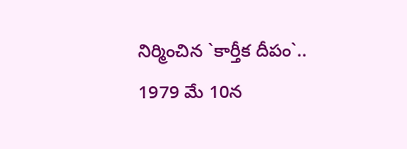నిర్మించిన `కార్తీక దీపం`.. 1979 మే 10న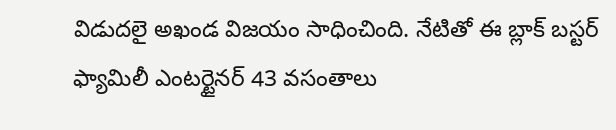విడుదలై అఖండ విజయం సాధించింది. నేటితో ఈ బ్లాక్ బస్టర్ ఫ్యామిలీ ఎంటర్టైనర్ 43 వసంతాలు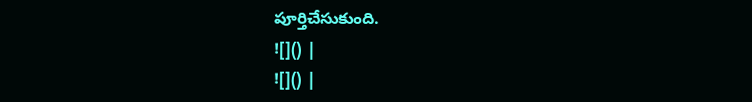పూర్తిచేసుకుంది.
![]() |
![]() |